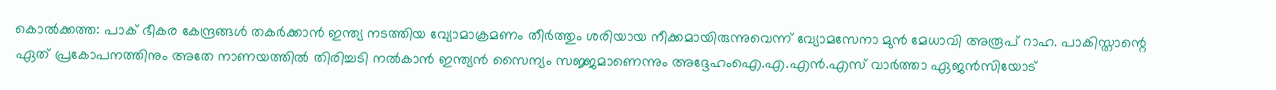കൊൽക്കത്ത: പാക് ഭീകര കേന്ദ്രങ്ങൾ തകർക്കാൻ ഇന്ത്യ നടത്തിയ വ്യോമാക്രമണം തീർത്തും ശരിയായ നീക്കമായിരുന്നുവെന്ന് വ്യോമസേനാ മുൻ മേധാവി അരൂപ് റാഹ. പാകിസ്താന്റെ ഏത് പ്രകോപനത്തിനും അതേ നാണയത്തിൽ തിരിച്ചടി നൽകാൻ ഇന്ത്യൻ സൈന്യം സജ്ജമാണെന്നും അദ്ദേഹംഐ.എ.എൻ.എസ് വാർത്താ ഏജൻസിയോട്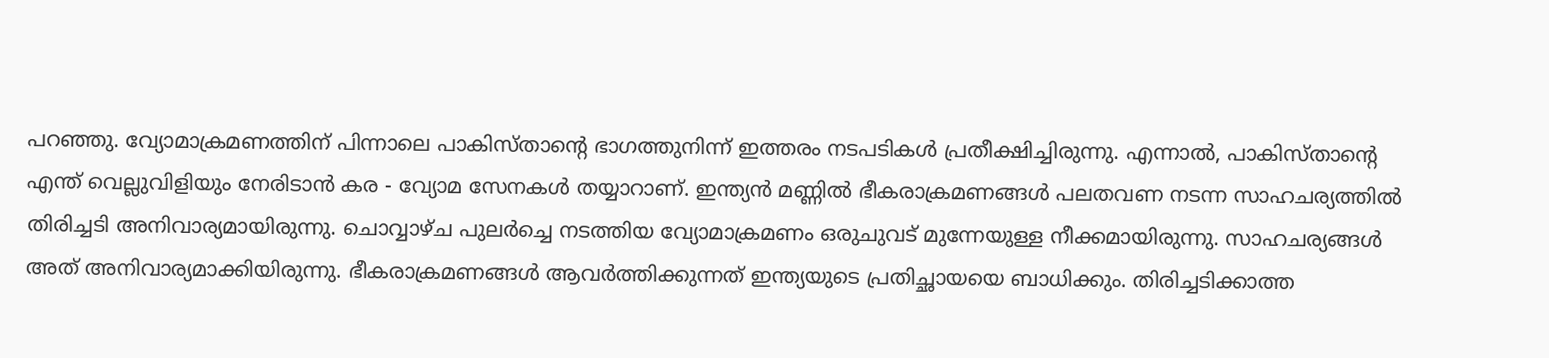പറഞ്ഞു. വ്യോമാക്രമണത്തിന് പിന്നാലെ പാകിസ്താന്റെ ഭാഗത്തുനിന്ന് ഇത്തരം നടപടികൾ പ്രതീക്ഷിച്ചിരുന്നു. എന്നാൽ, പാകിസ്താന്റെ എന്ത് വെല്ലുവിളിയും നേരിടാൻ കര - വ്യോമ സേനകൾ തയ്യാറാണ്. ഇന്ത്യൻ മണ്ണിൽ ഭീകരാക്രമണങ്ങൾ പലതവണ നടന്ന സാഹചര്യത്തിൽ തിരിച്ചടി അനിവാര്യമായിരുന്നു. ചൊവ്വാഴ്ച പുലർച്ചെ നടത്തിയ വ്യോമാക്രമണം ഒരുചുവട് മുന്നേയുള്ള നീക്കമായിരുന്നു. സാഹചര്യങ്ങൾ അത് അനിവാര്യമാക്കിയിരുന്നു. ഭീകരാക്രമണങ്ങൾ ആവർത്തിക്കുന്നത് ഇന്ത്യയുടെ പ്രതിച്ഛായയെ ബാധിക്കും. തിരിച്ചടിക്കാത്ത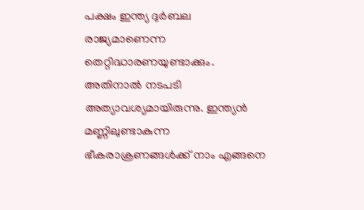പക്ഷം ഇന്ത്യ ദുർബല രാജ്യമാണെന്ന തെറ്റിദ്ധാരണയുണ്ടാക്കും. അതിനാൽ നടപടി അത്യാവശ്യമായിരുന്നു. ഇന്ത്യൻ മണ്ണിലുണ്ടാകുന്ന ഭീകരാക്രണങ്ങൾക്ക് നാം എങ്ങനെ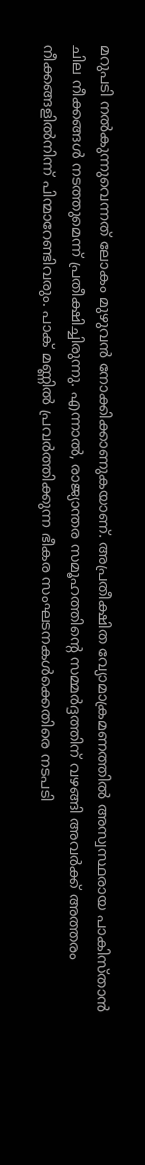മറുപടി നൽകുന്നുവെന്നത് ലോകം മുഴുവൻ നോക്കിക്കാണുകയാണ്. അപ്രതീക്ഷിത വ്യോമാക്രമണത്തിൽ അസ്വസ്ഥരായ പാകിസ്താൻ ചില നീക്കങ്ങൾ നടത്തുമെന്ന് പ്രതീക്ഷിച്ചിരുന്നു. എന്നാൽ, രാജ്യാന്തര സമൂഹത്തിന്റെ സമ്മർദ്ദത്തിന് വഴങ്ങി അവർക്ക് അത്തരം നീക്കങ്ങളിൽനിന്ന് പിന്മാറേണ്ടിവരും. പാക് മണ്ണിൽ പ്രവർത്തിക്കുന്ന ഭീകര സംഘടനകൾക്കെതിരെ നടപടി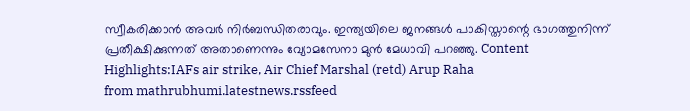സ്വീകരിക്കാൻ അവർ നിർബന്ധിതരാവും. ഇന്ത്യയിലെ ജനങ്ങൾ പാകിസ്താന്റെ ഭാഗത്തുനിന്ന് പ്രതീക്ഷിക്കുന്നത് അതാണെന്നും വ്യോമസേനാ മുൻ മേധാവി പറഞ്ഞു. Content Highlights:IAFs air strike, Air Chief Marshal (retd) Arup Raha
from mathrubhumi.latestnews.rssfeed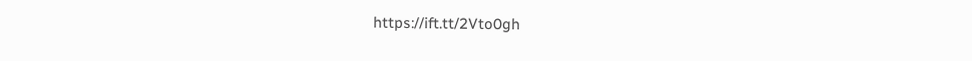https://ift.tt/2Vto0gh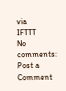via
IFTTT
No comments:
Post a Comment